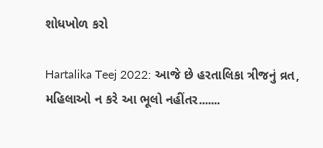શોધખોળ કરો

Hartalika Teej 2022: આજે છે હરતાલિકા ત્રીજનું વ્રત, મહિલાઓ ન કરે આ ભૂલો નહીંતર.......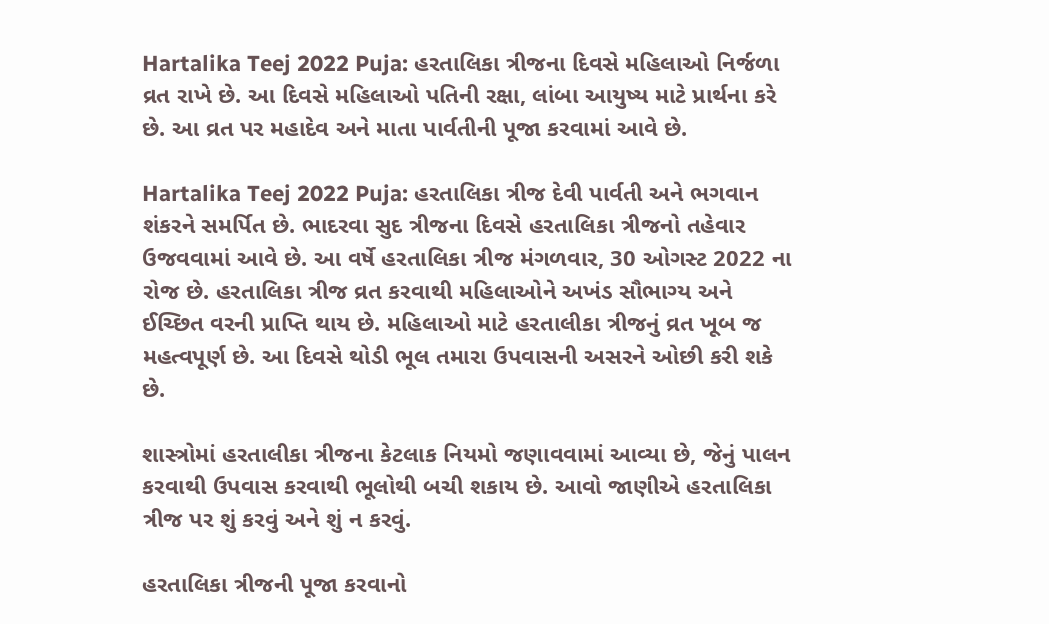Hartalika Teej 2022 Puja: હરતાલિકા ત્રીજના દિવસે મહિલાઓ નિર્જળા વ્રત રાખે છે. આ દિવસે મહિલાઓ પતિની રક્ષા, લાંબા આયુષ્ય માટે પ્રાર્થના કરે છે. આ વ્રત પર મહાદેવ અને માતા પાર્વતીની પૂજા કરવામાં આવે છે.

Hartalika Teej 2022 Puja: હરતાલિકા ત્રીજ દેવી પાર્વતી અને ભગવાન શંકરને સમર્પિત છે. ભાદરવા સુદ ત્રીજના દિવસે હરતાલિકા ત્રીજનો તહેવાર ઉજવવામાં આવે છે. આ વર્ષે હરતાલિકા ત્રીજ મંગળવાર, 30 ઓગસ્ટ 2022 ના રોજ છે. હરતાલિકા ત્રીજ વ્રત કરવાથી મહિલાઓને અખંડ સૌભાગ્ય અને ઈચ્છિત વરની પ્રાપ્તિ થાય છે. મહિલાઓ માટે હરતાલીકા ત્રીજનું વ્રત ખૂબ જ મહત્વપૂર્ણ છે. આ દિવસે થોડી ભૂલ તમારા ઉપવાસની અસરને ઓછી કરી શકે છે.

શાસ્ત્રોમાં હરતાલીકા ત્રીજના કેટલાક નિયમો જણાવવામાં આવ્યા છે, જેનું પાલન કરવાથી ઉપવાસ કરવાથી ભૂલોથી બચી શકાય છે. આવો જાણીએ હરતાલિકા ત્રીજ પર શું કરવું અને શું ન કરવું.

હરતાલિકા ત્રીજની પૂજા કરવાનો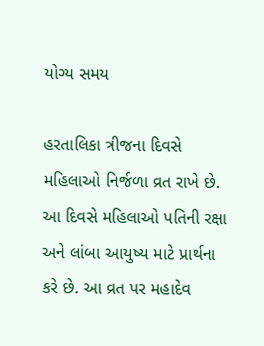યોગ્ય સમય

હરતાલિકા ત્રીજના દિવસે મહિલાઓ નિર્જળા વ્રત રાખે છે. આ દિવસે મહિલાઓ પતિની રક્ષા અને લાંબા આયુષ્ય માટે પ્રાર્થના કરે છે. આ વ્રત પર મહાદેવ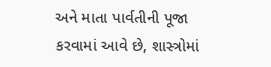અને માતા પાર્વતીની પૂજા કરવામાં આવે છે, શાસ્ત્રોમાં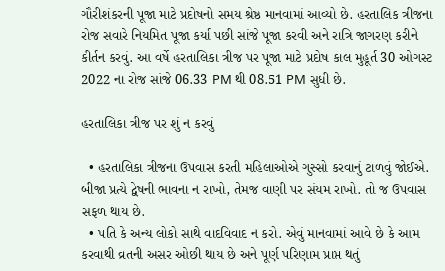ગૌરીશંકરની પૂજા માટે પ્રદોષનો સમય શ્રેષ્ઠ માનવામાં આવ્યો છે. હરતાલિક ત્રીજના રોજ સવારે નિયમિત પૂજા કર્યા પછી સાંજે પૂજા કરવી અને રાત્રિ જાગરણ કરીને કીર્તન કરવું. આ વર્ષે હરતાલિકા ત્રીજ પર પૂજા માટે પ્રદોષ કાલ મુહૂર્ત 30 ઓગસ્ટ 2022 ના રોજ સાંજે 06.33 PM થી 08.51 PM સુધી છે.

હરતાલિકા ત્રીજ પર શું ન કરવું

  • હરતાલિકા ત્રીજના ઉપવાસ કરતી મહિલાઓએ ગુસ્સો કરવાનું ટાળવું જોઈએ. બીજા પ્રત્યે દ્વેષની ભાવના ન રાખો, તેમજ વાણી પર સંયમ રાખો. તો જ ઉપવાસ સફળ થાય છે.
  • પતિ કે અન્ય લોકો સાથે વાદવિવાદ ન કરો. એવું માનવામાં આવે છે કે આમ કરવાથી વ્રતની અસર ઓછી થાય છે અને પૂર્ણ પરિણામ પ્રાપ્ત થતું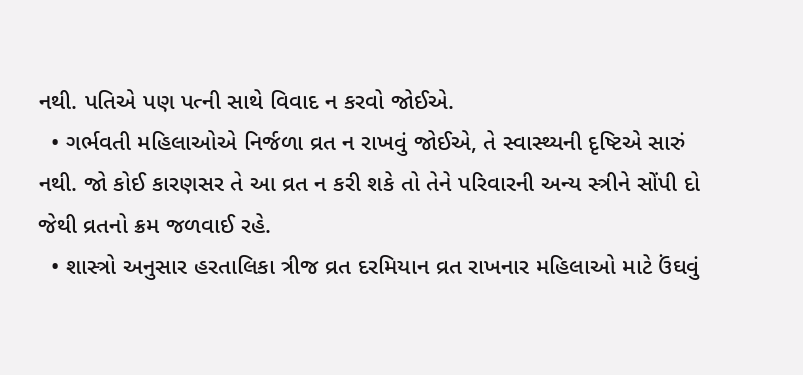નથી. પતિએ પણ પત્ની સાથે વિવાદ ન કરવો જોઈએ.
  • ગર્ભવતી મહિલાઓએ નિર્જળા વ્રત ન રાખવું જોઈએ, તે સ્વાસ્થ્યની દૃષ્ટિએ સારું નથી. જો કોઈ કારણસર તે આ વ્રત ન કરી શકે તો તેને પરિવારની અન્ય સ્ત્રીને સોંપી દો જેથી વ્રતનો ક્રમ જળવાઈ રહે.
  • શાસ્ત્રો અનુસાર હરતાલિકા ત્રીજ વ્રત દરમિયાન વ્રત રાખનાર મહિલાઓ માટે ઉંઘવું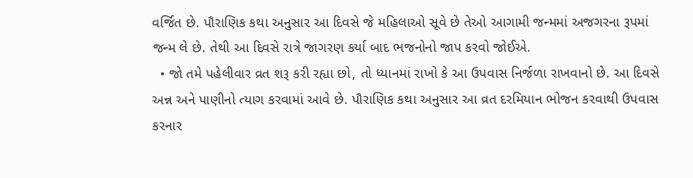વર્જિત છે. પૌરાણિક કથા અનુસાર આ દિવસે જે મહિલાઓ સૂવે છે તેઓ આગામી જન્મમાં અજગરના રૂપમાં જન્મ લે છે. તેથી આ દિવસે રાત્રે જાગરણ કર્યા બાદ ભજનોનો જાપ કરવો જોઈએ.
  • જો તમે પહેલીવાર વ્રત શરૂ કરી રહ્યા છો, તો ધ્યાનમાં રાખો કે આ ઉપવાસ નિર્જળા રાખવાનો છે. આ દિવસે અન્ન અને પાણીનો ત્યાગ કરવામાં આવે છે. પૌરાણિક કથા અનુસાર આ વ્રત દરમિયાન ભોજન કરવાથી ઉપવાસ કરનાર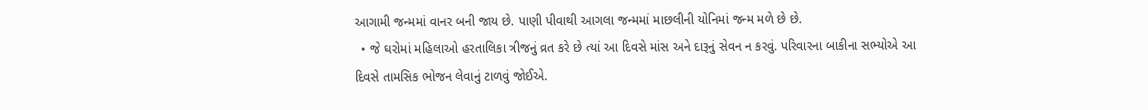આગામી જન્મમાં વાનર બની જાય છે. પાણી પીવાથી આગલા જન્મમાં માછલીની યોનિમાં જન્મ મળે છે છે.
  • જે ઘરોમાં મહિલાઓ હરતાલિકા ત્રીજનું વ્રત કરે છે ત્યાં આ દિવસે માંસ અને દારૂનું સેવન ન કરવું. પરિવારના બાકીના સભ્યોએ આ દિવસે તામસિક ભોજન લેવાનું ટાળવું જોઈએ.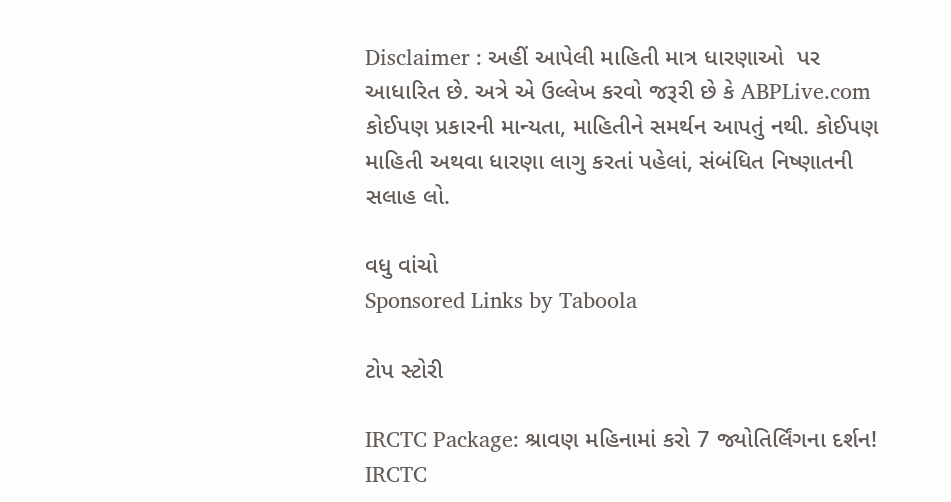Disclaimer : અહીં આપેલી માહિતી માત્ર ધારણાઓ  પર આધારિત છે. અત્રે એ ઉલ્લેખ કરવો જરૂરી છે કે ABPLive.com કોઈપણ પ્રકારની માન્યતા, માહિતીને સમર્થન આપતું નથી. કોઈપણ માહિતી અથવા ધારણા લાગુ કરતાં પહેલાં, સંબંધિત નિષ્ણાતની સલાહ લો.

વધુ વાંચો
Sponsored Links by Taboola

ટોપ સ્ટોરી

IRCTC Package: શ્રાવણ મહિનામાં કરો 7 જ્યોતિર્લિંગના દર્શન! IRCTC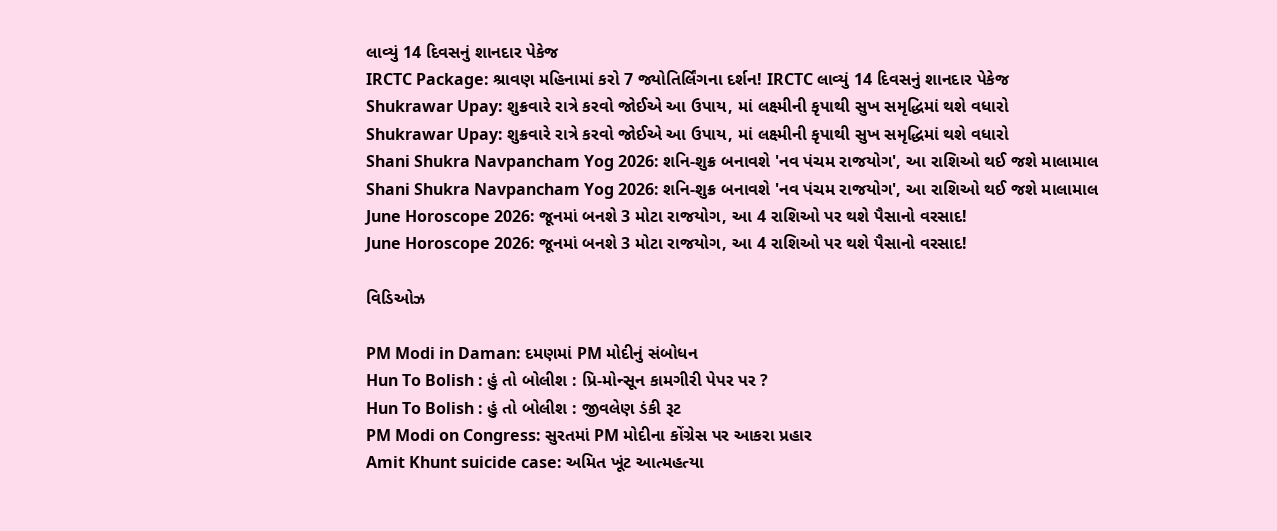લાવ્યું 14 દિવસનું શાનદાર પેકેજ
IRCTC Package: શ્રાવણ મહિનામાં કરો 7 જ્યોતિર્લિંગના દર્શન! IRCTC લાવ્યું 14 દિવસનું શાનદાર પેકેજ
Shukrawar Upay: શુક્રવારે રાત્રે કરવો જોઈએ આ ઉપાય, માં લક્ષ્મીની કૃપાથી સુખ સમૃદ્ધિમાં થશે વધારો
Shukrawar Upay: શુક્રવારે રાત્રે કરવો જોઈએ આ ઉપાય, માં લક્ષ્મીની કૃપાથી સુખ સમૃદ્ધિમાં થશે વધારો
Shani Shukra Navpancham Yog 2026: શનિ-શુક્ર બનાવશે 'નવ પંચમ રાજયોગ', આ રાશિઓ થઈ જશે માલામાલ
Shani Shukra Navpancham Yog 2026: શનિ-શુક્ર બનાવશે 'નવ પંચમ રાજયોગ', આ રાશિઓ થઈ જશે માલામાલ
June Horoscope 2026: જૂનમાં બનશે 3 મોટા રાજયોગ, આ 4 રાશિઓ પર થશે પૈસાનો વરસાદ!
June Horoscope 2026: જૂનમાં બનશે 3 મોટા રાજયોગ, આ 4 રાશિઓ પર થશે પૈસાનો વરસાદ!

વિડિઓઝ

PM Modi in Daman: દમણમાં PM મોદીનું સંબોધન
Hun To Bolish : હું તો બોલીશ : પ્રિ-મોન્સૂન કામગીરી પેપર પર ?
Hun To Bolish : હું તો બોલીશ : જીવલેણ ડંકી રૂટ
PM Modi on Congress: સુરતમાં PM મોદીના કોંગ્રેસ પર આકરા પ્રહાર
Amit Khunt suicide case: અમિત ખૂંટ આત્મહત્યા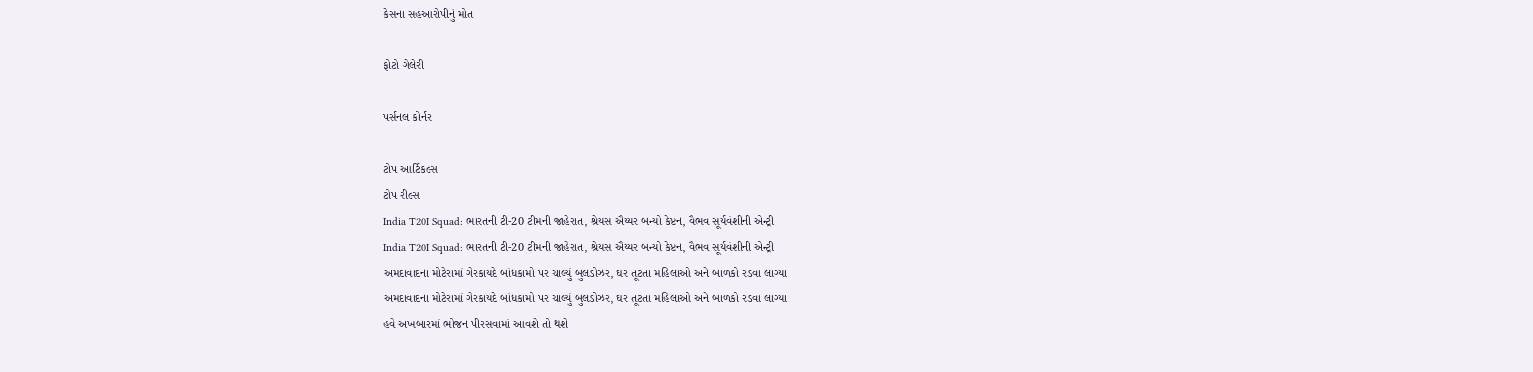કેસના સહઆરોપીનું મોત

ફોટો ગેલેરી

પર્સનલ કોર્નર

ટોપ આર્ટિકલ્સ
ટોપ રીલ્સ
India T20I Squad: ભારતની ટી-20 ટીમની જાહેરાત, શ્રેયસ ઐય્યર બન્યો કેપ્ટન, વૈભવ સૂર્યવંશીની એન્ટ્રી
India T20I Squad: ભારતની ટી-20 ટીમની જાહેરાત, શ્રેયસ ઐય્યર બન્યો કેપ્ટન, વૈભવ સૂર્યવંશીની એન્ટ્રી
અમદાવાદના મોટેરામાં ગેરકાયદે બાંધકામો પર ચાલ્યું બુલડોઝર, ઘર તૂટતા મહિલાઓ અને બાળકો રડવા લાગ્યા
અમદાવાદના મોટેરામાં ગેરકાયદે બાંધકામો પર ચાલ્યું બુલડોઝર, ઘર તૂટતા મહિલાઓ અને બાળકો રડવા લાગ્યા
હવે અખબારમાં ભોજન પીરસવામાં આવશે તો થશે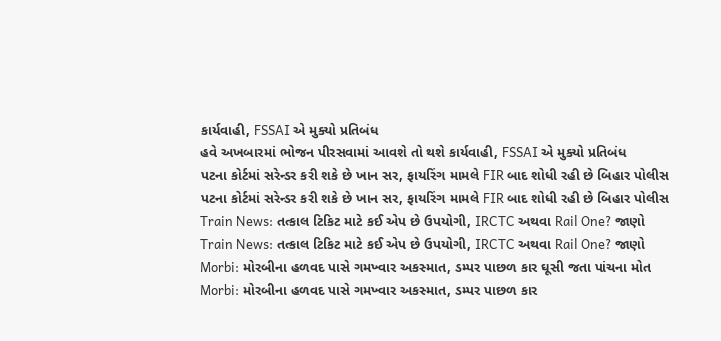કાર્યવાહી, FSSAI એ મુક્યો પ્રતિબંધ
હવે અખબારમાં ભોજન પીરસવામાં આવશે તો થશે કાર્યવાહી, FSSAI એ મુક્યો પ્રતિબંધ
પટના કોર્ટમાં સરેન્ડર કરી શકે છે ખાન સર, ફાયરિંગ મામલે FIR બાદ શોધી રહી છે બિહાર પોલીસ
પટના કોર્ટમાં સરેન્ડર કરી શકે છે ખાન સર, ફાયરિંગ મામલે FIR બાદ શોધી રહી છે બિહાર પોલીસ
Train News: તત્કાલ ટિકિટ માટે કઈ એપ છે ઉપયોગી, IRCTC અથવા Rail One? જાણો
Train News: તત્કાલ ટિકિટ માટે કઈ એપ છે ઉપયોગી, IRCTC અથવા Rail One? જાણો
Morbi: મોરબીના હળવદ પાસે ગમખ્વાર અકસ્માત, ડમ્પર પાછળ કાર ઘૂસી જતા પાંચના મોત
Morbi: મોરબીના હળવદ પાસે ગમખ્વાર અકસ્માત, ડમ્પર પાછળ કાર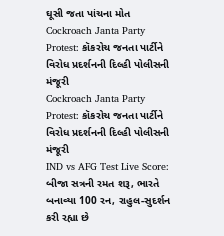ઘૂસી જતા પાંચના મોત
Cockroach Janta Party Protest: કૉકરોચ જનતા પાર્ટીને વિરોધ પ્રદર્શનની દિલ્હી પોલીસની મંજૂરી
Cockroach Janta Party Protest: કૉકરોચ જનતા પાર્ટીને વિરોધ પ્રદર્શનની દિલ્હી પોલીસની મંજૂરી
IND vs AFG Test Live Score: બીજા સત્રની રમત શરૂ, ભારતે બનાવ્યા 100 રન, રાહુલ-સુદર્શન કરી રહ્યા છે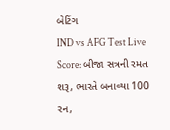બેટિંગ
IND vs AFG Test Live Score: બીજા સત્રની રમત શરૂ, ભારતે બનાવ્યા 100 રન,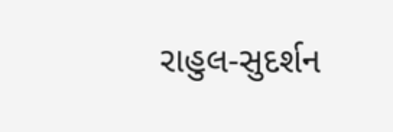રાહુલ-સુદર્શન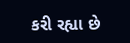કરી રહ્યા છે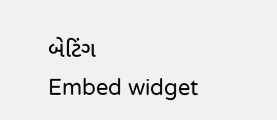બેટિંગ
Embed widget